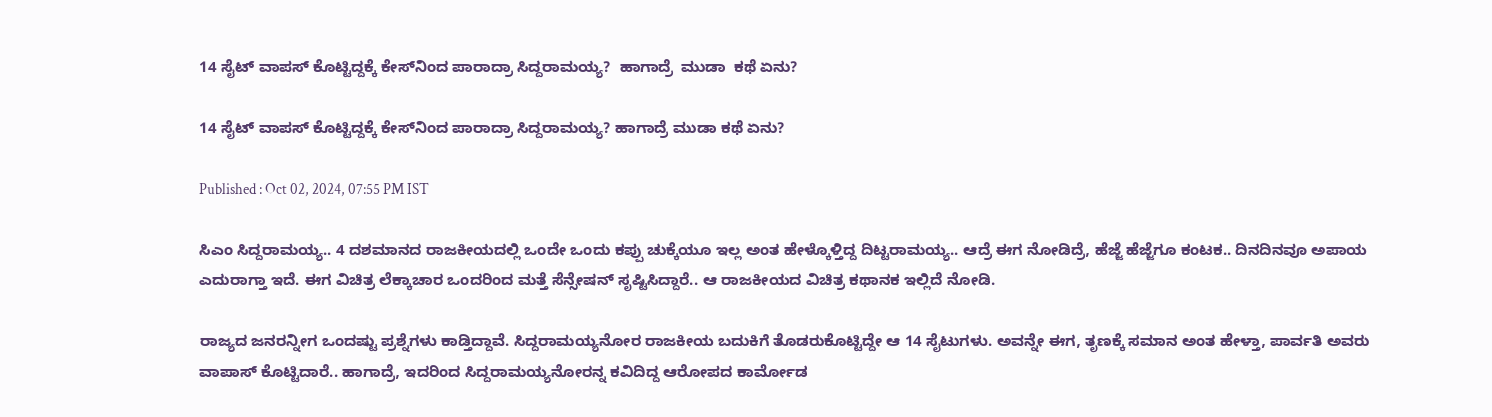14 ಸೈಟ್ ವಾಪಸ್ ಕೊಟ್ಟಿದ್ದಕ್ಕೆ ಕೇಸ್‌ನಿಂದ ಪಾರಾದ್ರಾ ಸಿದ್ದರಾಮಯ್ಯ?  ಹಾಗಾದ್ರೆ  ಮುಡಾ  ಕಥೆ ಏನು?

14 ಸೈಟ್ ವಾಪಸ್ ಕೊಟ್ಟಿದ್ದಕ್ಕೆ ಕೇಸ್‌ನಿಂದ ಪಾರಾದ್ರಾ ಸಿದ್ದರಾಮಯ್ಯ? ಹಾಗಾದ್ರೆ ಮುಡಾ ಕಥೆ ಏನು?

Published : Oct 02, 2024, 07:55 PM IST

ಸಿಎಂ ಸಿದ್ದರಾಮಯ್ಯ.. 4 ದಶಮಾನದ ರಾಜಕೀಯದಲ್ಲಿ ಒಂದೇ ಒಂದು ಕಪ್ಪು ಚುಕ್ಕೆಯೂ ಇಲ್ಲ ಅಂತ ಹೇಳ್ಕೊಳ್ತಿದ್ದ ದಿಟ್ಟರಾಮಯ್ಯ.. ಆದ್ರೆ ಈಗ ನೋಡಿದ್ರೆ, ಹೆಜ್ಜೆ ಹೆಜ್ಜೆಗೂ ಕಂಟಕ.. ದಿನದಿನವೂ ಅಪಾಯ ಎದುರಾಗ್ತಾ ಇದೆ. ಈಗ ವಿಚಿತ್ರ ಲೆಕ್ಕಾಚಾರ ಒಂದರಿಂದ ಮತ್ತೆ ಸೆನ್ಸೇಷನ್ ಸೃಷ್ಟಿಸಿದ್ದಾರೆ.. ಆ ರಾಜಕೀಯದ ವಿಚಿತ್ರ ಕಥಾನಕ ಇಲ್ಲಿದೆ ನೋಡಿ.

ರಾಜ್ಯದ ಜನರನ್ನೀಗ ಒಂದಷ್ಟು ಪ್ರಶ್ನೆಗಳು ಕಾಡ್ತಿದ್ದಾವೆ. ಸಿದ್ದರಾಮಯ್ಯನೋರ ರಾಜಕೀಯ ಬದುಕಿಗೆ ತೊಡರುಕೊಟ್ಟಿದ್ದೇ ಆ 14 ಸೈಟುಗಳು. ಅವನ್ನೇ ಈಗ, ತೃಣಕ್ಕೆ ಸಮಾನ ಅಂತ ಹೇಳ್ತಾ, ಪಾರ್ವತಿ ಅವರು ವಾಪಾಸ್ ಕೊಟ್ಟಿದಾರೆ.. ಹಾಗಾದ್ರೆ, ಇದರಿಂದ ಸಿದ್ದರಾಮಯ್ಯನೋರನ್ನ ಕವಿದಿದ್ದ ಆರೋಪದ ಕಾರ್ಮೋಡ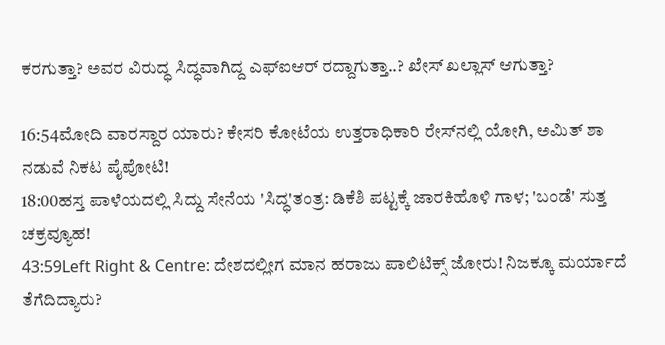ಕರಗುತ್ತಾ? ಅವರ ವಿರುದ್ಧ ಸಿದ್ಧವಾಗಿದ್ದ ಎಫ್ಐಆರ್ ರದ್ದಾಗುತ್ತಾ..? ಖೇಸ್ ಖಲ್ಲಾಸ್ ಆಗುತ್ತಾ?

16:54ಮೋದಿ ವಾರಸ್ದಾರ ಯಾರು? ಕೇಸರಿ ಕೋಟೆಯ ಉತ್ತರಾಧಿಕಾರಿ ರೇಸ್‌ನಲ್ಲಿ ಯೋಗಿ, ಅಮಿತ್ ಶಾ ನಡುವೆ ನಿಕಟ ಪೈಪೋಟಿ!
18:00ಹಸ್ತ ಪಾಳೆಯದಲ್ಲಿ ಸಿದ್ದು ಸೇನೆಯ 'ಸಿದ್ಧ'ತಂತ್ರ: ಡಿಕೆಶಿ ಪಟ್ಟಕ್ಕೆ ಜಾರಕಿಹೊಳಿ ಗಾಳ; 'ಬಂಡೆ' ಸುತ್ತ ಚಕ್ರವ್ಯೂಹ!
43:59Left Right & Centre: ದೇಶದಲ್ಲೀಗ ಮಾನ ಹರಾಜು ಪಾಲಿಟಿಕ್ಸ್ ಜೋರು! ನಿಜಕ್ಕೂ ಮರ್ಯಾದೆ ತೆಗೆದಿದ್ಯಾರು?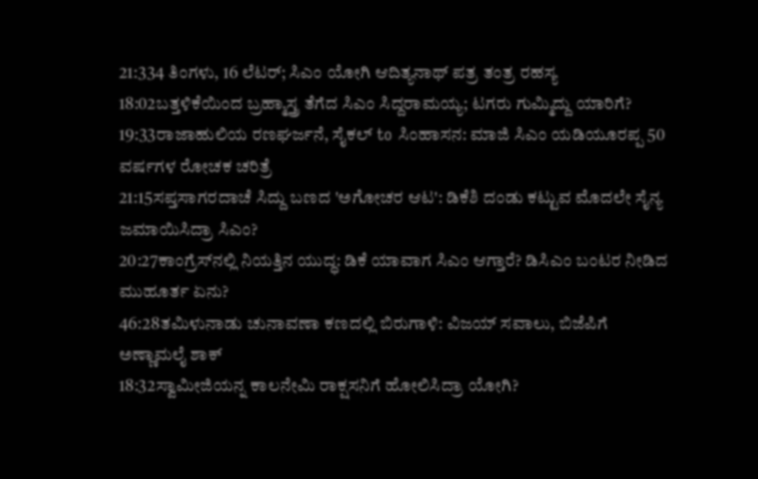21:334 ತಿಂಗಳು, 16 ಲೆಟರ್; ಸಿಎಂ ಯೋಗಿ ಆದಿತ್ಯನಾಥ್ ಪತ್ರ ತಂತ್ರ ರಹಸ್ಯ
18:02ಬತ್ತಳಿಕೆಯಿಂದ ಬ್ರಹ್ಮಾಸ್ತ್ರ ತೆಗೆದ ಸಿಎಂ ಸಿದ್ದರಾಮಯ್ಯ; ಟಗರು ಗುಮ್ಮಿದ್ದು ಯಾರಿಗೆ?
19:33ರಾಜಾಹುಲಿಯ ರಣಘರ್ಜನೆ, ಸೈಕಲ್ to ಸಿಂಹಾಸನ: ಮಾಜಿ ಸಿಎಂ ಯಡಿಯೂರಪ್ಪ 50 ವರ್ಷಗಳ ರೋಚಕ ಚರಿತ್ರೆ
21:15ಸಪ್ತಸಾಗರದಾಚೆ ಸಿದ್ದು ಬಣದ 'ಅಗೋಚರ ಆಟ': ಡಿಕೆಶಿ ದಂಡು ಕಟ್ಟುವ ಮೊದಲೇ ಸೈನ್ಯ ಜಮಾಯಿಸಿದ್ರಾ ಸಿಎಂ?
20:27ಕಾಂಗ್ರೆಸ್‌ನಲ್ಲಿ ನಿಯತ್ತಿನ ಯುದ್ಧ: ಡಿಕೆ ಯಾವಾಗ ಸಿಎಂ ಆಗ್ತಾರೆ? ಡಿಸಿಎಂ ಬಂಟರ ನೀಡಿದ ಮುಹೂರ್ತ ಏನು?
46:28ತಮಿಳುನಾಡು ಚುನಾವಣಾ ಕಣದಲ್ಲಿ ಬಿರುಗಾಳಿ: ವಿಜಯ್ ಸವಾಲು, ಬಿಜೆಪಿಗೆ ಅಣ್ಣಾಮಲೈ ಶಾಕ್
18:32ಸ್ವಾಮೀಜಿಯನ್ನ ಕಾಲನೇಮಿ ರಾಕ್ಷಸನಿಗೆ ಹೋಲಿಸಿದ್ರಾ ಯೋಗಿ?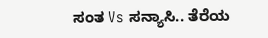ಸಂತ Vs ಸನ್ಯಾಸಿ.. ತೆರೆಯ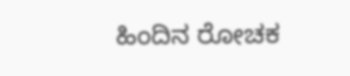ಹಿಂದಿನ ರೋಚಕ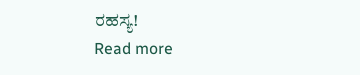ರಹಸ್ಯ!
Read more